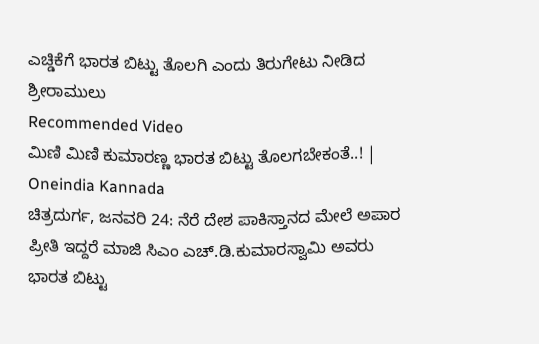ಎಚ್ಡಿಕೆಗೆ ಭಾರತ ಬಿಟ್ಟು ತೊಲಗಿ ಎಂದು ತಿರುಗೇಟು ನೀಡಿದ ಶ್ರೀರಾಮುಲು
Recommended Video
ಮಿಣಿ ಮಿಣಿ ಕುಮಾರಣ್ಣ ಭಾರತ ಬಿಟ್ಟು ತೊಲಗಬೇಕಂತೆ..! | Oneindia Kannada
ಚಿತ್ರದುರ್ಗ, ಜನವರಿ 24: ನೆರೆ ದೇಶ ಪಾಕಿಸ್ತಾನದ ಮೇಲೆ ಅಪಾರ ಪ್ರೀತಿ ಇದ್ದರೆ ಮಾಜಿ ಸಿಎಂ ಎಚ್.ಡಿ.ಕುಮಾರಸ್ವಾಮಿ ಅವರು ಭಾರತ ಬಿಟ್ಟು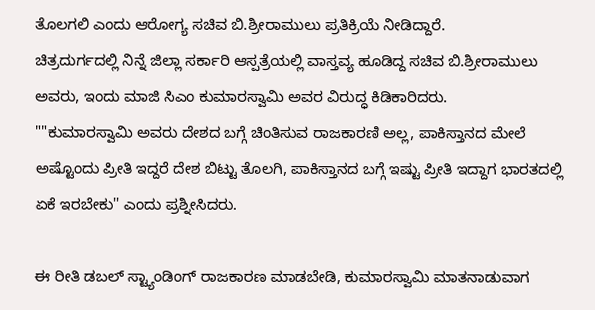ತೊಲಗಲಿ ಎಂದು ಆರೋಗ್ಯ ಸಚಿವ ಬಿ.ಶ್ರೀರಾಮುಲು ಪ್ರತಿಕ್ರಿಯೆ ನೀಡಿದ್ದಾರೆ.
ಚಿತ್ರದುರ್ಗದಲ್ಲಿ ನಿನ್ನೆ ಜಿಲ್ಲಾ ಸರ್ಕಾರಿ ಆಸ್ಪತ್ರೆಯಲ್ಲಿ ವಾಸ್ತವ್ಯ ಹೂಡಿದ್ದ ಸಚಿವ ಬಿ.ಶ್ರೀರಾಮುಲು ಅವರು, ಇಂದು ಮಾಜಿ ಸಿಎಂ ಕುಮಾರಸ್ವಾಮಿ ಅವರ ವಿರುದ್ಧ ಕಿಡಿಕಾರಿದರು.
""ಕುಮಾರಸ್ವಾಮಿ ಅವರು ದೇಶದ ಬಗ್ಗೆ ಚಿಂತಿಸುವ ರಾಜಕಾರಣಿ ಅಲ್ಲ, ಪಾಕಿಸ್ತಾನದ ಮೇಲೆ ಅಷ್ಟೊಂದು ಪ್ರೀತಿ ಇದ್ದರೆ ದೇಶ ಬಿಟ್ಟು ತೊಲಗಿ, ಪಾಕಿಸ್ತಾನದ ಬಗ್ಗೆ ಇಷ್ಟು ಪ್ರೀತಿ ಇದ್ದಾಗ ಭಾರತದಲ್ಲಿ ಏಕೆ ಇರಬೇಕು'' ಎಂದು ಪ್ರಶ್ನೀಸಿದರು.

ಈ ರೀತಿ ಡಬಲ್ ಸ್ಟ್ಯಾಂಡಿಂಗ್ ರಾಜಕಾರಣ ಮಾಡಬೇಡಿ, ಕುಮಾರಸ್ವಾಮಿ ಮಾತನಾಡುವಾಗ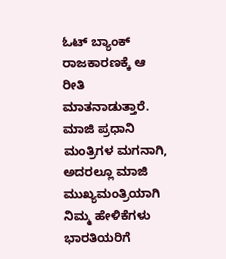ಓಟ್ ಬ್ಯಾಂಕ್ ರಾಜಕಾರಣಕ್ಕೆ ಆ ರೀತಿ ಮಾತನಾಡುತ್ತಾರೆ. ಮಾಜಿ ಪ್ರಧಾನಿ ಮಂತ್ರಿಗಳ ಮಗನಾಗಿ, ಅದರಲ್ಲೂ ಮಾಜಿ ಮುಖ್ಯಮಂತ್ರಿಯಾಗಿ ನಿಮ್ಮ ಹೇಳಿಕೆಗಳು ಭಾರತಿಯರಿಗೆ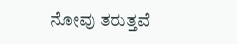ನೋವು ತರುತ್ತವೆ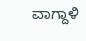ವಾಗ್ದಾಳಿ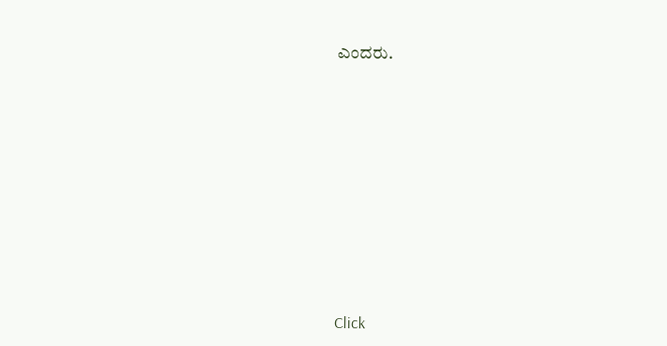ಎಂದರು.












Click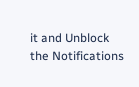it and Unblock the Notifications